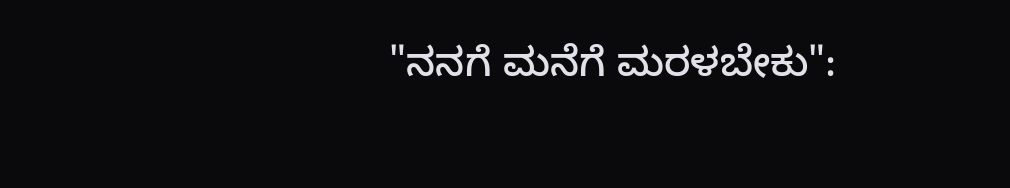"ನನಗೆ ಮನೆಗೆ ಮರಳಬೇಕು":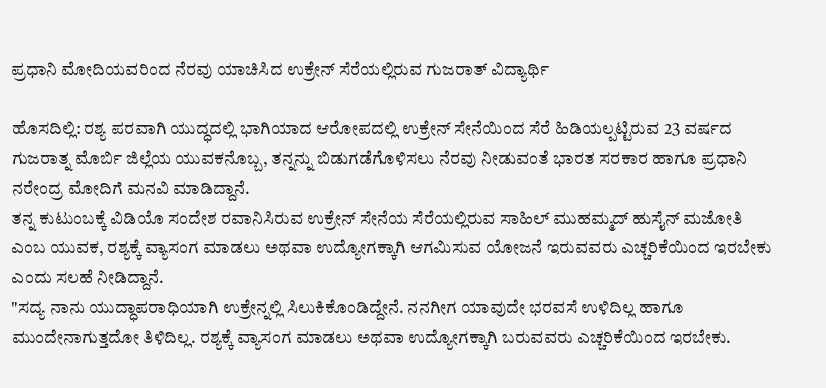ಪ್ರಧಾನಿ ಮೋದಿಯವರಿಂದ ನೆರವು ಯಾಚಿಸಿದ ಉಕ್ರೇನ್ ಸೆರೆಯಲ್ಲಿರುವ ಗುಜರಾತ್ ವಿದ್ಯಾರ್ಥಿ

ಹೊಸದಿಲ್ಲಿ: ರಶ್ಯ ಪರವಾಗಿ ಯುದ್ಧದಲ್ಲಿ ಭಾಗಿಯಾದ ಆರೋಪದಲ್ಲಿ ಉಕ್ರೇನ್ ಸೇನೆಯಿಂದ ಸೆರೆ ಹಿಡಿಯಲ್ಪಟ್ಟಿರುವ 23 ವರ್ಷದ ಗುಜರಾತ್ನ ಮೊರ್ಬಿ ಜಿಲ್ಲೆಯ ಯುವಕನೊಬ್ಬ, ತನ್ನನ್ನು ಬಿಡುಗಡೆಗೊಳಿಸಲು ನೆರವು ನೀಡುವಂತೆ ಭಾರತ ಸರಕಾರ ಹಾಗೂ ಪ್ರಧಾನಿ ನರೇಂದ್ರ ಮೋದಿಗೆ ಮನವಿ ಮಾಡಿದ್ದಾನೆ.
ತನ್ನ ಕುಟುಂಬಕ್ಕೆ ವಿಡಿಯೊ ಸಂದೇಶ ರವಾನಿಸಿರುವ ಉಕ್ರೇನ್ ಸೇನೆಯ ಸೆರೆಯಲ್ಲಿರುವ ಸಾಹಿಲ್ ಮುಹಮ್ಮದ್ ಹುಸೈನ್ ಮಜೋತಿ ಎಂಬ ಯುವಕ, ರಶ್ಯಕ್ಕೆ ವ್ಯಾಸಂಗ ಮಾಡಲು ಅಥವಾ ಉದ್ಯೋಗಕ್ಕಾಗಿ ಆಗಮಿಸುವ ಯೋಜನೆ ಇರುವವರು ಎಚ್ಚರಿಕೆಯಿಂದ ಇರಬೇಕು ಎಂದು ಸಲಹೆ ನೀಡಿದ್ದಾನೆ.
"ಸದ್ಯ ನಾನು ಯುದ್ಧಾಪರಾಧಿಯಾಗಿ ಉಕ್ರೇನ್ನಲ್ಲಿ ಸಿಲುಕಿಕೊಂಡಿದ್ದೇನೆ. ನನಗೀಗ ಯಾವುದೇ ಭರವಸೆ ಉಳಿದಿಲ್ಲ ಹಾಗೂ ಮುಂದೇನಾಗುತ್ತದೋ ತಿಳಿದಿಲ್ಲ. ರಶ್ಯಕ್ಕೆ ವ್ಯಾಸಂಗ ಮಾಡಲು ಅಥವಾ ಉದ್ಯೋಗಕ್ಕಾಗಿ ಬರುವವರು ಎಚ್ಚರಿಕೆಯಿಂದ ಇರಬೇಕು.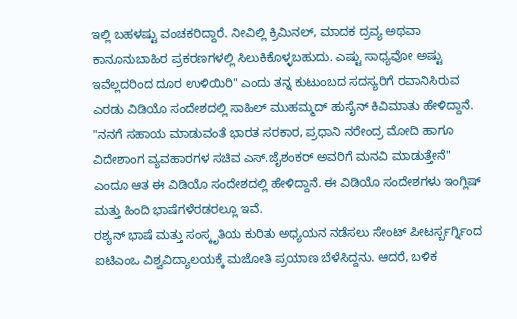ಇಲ್ಲಿ ಬಹಳಷ್ಟು ವಂಚಕರಿದ್ದಾರೆ. ನೀವಿಲ್ಲಿ ಕ್ರಿಮಿನಲ್, ಮಾದಕ ದ್ರವ್ಯ ಅಥವಾ ಕಾನೂನುಬಾಹಿರ ಪ್ರಕರಣಗಳಲ್ಲಿ ಸಿಲುಕಿಕೊಳ್ಳಬಹುದು. ಎಷ್ಟು ಸಾಧ್ಯವೋ ಅಷ್ಟು ಇವೆಲ್ಲದರಿಂದ ದೂರ ಉಳಿಯಿರಿ" ಎಂದು ತನ್ನ ಕುಟುಂಬದ ಸದಸ್ಯರಿಗೆ ರವಾನಿಸಿರುವ ಎರಡು ವಿಡಿಯೊ ಸಂದೇಶದಲ್ಲಿ ಸಾಹಿಲ್ ಮುಹಮ್ಮದ್ ಹುಸೈನ್ ಕಿವಿಮಾತು ಹೇಳಿದ್ದಾನೆ.
"ನನಗೆ ಸಹಾಯ ಮಾಡುವಂತೆ ಭಾರತ ಸರಕಾರ, ಪ್ರಧಾನಿ ನರೇಂದ್ರ ಮೋದಿ ಹಾಗೂ ವಿದೇಶಾಂಗ ವ್ಯವಹಾರಗಳ ಸಚಿವ ಎಸ್.ಜೈಶಂಕರ್ ಅವರಿಗೆ ಮನವಿ ಮಾಡುತ್ತೇನೆ" ಎಂದೂ ಆತ ಈ ವಿಡಿಯೊ ಸಂದೇಶದಲ್ಲಿ ಹೇಳಿದ್ದಾನೆ. ಈ ವಿಡಿಯೊ ಸಂದೇಶಗಳು ಇಂಗ್ಲಿಷ್ ಮತ್ತು ಹಿಂದಿ ಭಾಷೆಗಳೆರಡರಲ್ಲೂ ಇವೆ.
ರಶ್ಯನ್ ಭಾಷೆ ಮತ್ತು ಸಂಸ್ಕೃತಿಯ ಕುರಿತು ಅಧ್ಯಯನ ನಡೆಸಲು ಸೇಂಟ್ ಪೀಟರ್ಸ್ಬರ್ಗ್ನಿಂದ ಐಟಿಎಂಒ ವಿಶ್ವವಿದ್ಯಾಲಯಕ್ಕೆ ಮಜೋತಿ ಪ್ರಯಾಣ ಬೆಳೆಸಿದ್ದನು. ಆದರೆ, ಬಳಿಕ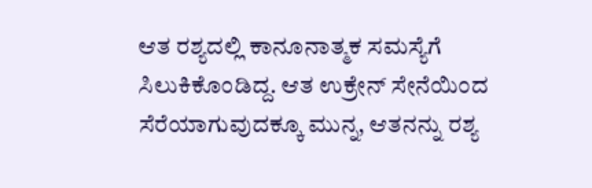ಆತ ರಶ್ಯದಲ್ಲಿ ಕಾನೂನಾತ್ಮಕ ಸಮಸ್ಯೆಗೆ ಸಿಲುಕಿಕೊಂಡಿದ್ದ. ಆತ ಉಕ್ರೇನ್ ಸೇನೆಯಿಂದ ಸೆರೆಯಾಗುವುದಕ್ಕೂ ಮುನ್ನ, ಆತನನ್ನು ರಶ್ಯ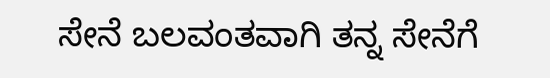ಸೇನೆ ಬಲವಂತವಾಗಿ ತನ್ನ ಸೇನೆಗೆ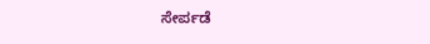ಸೇರ್ಪಡೆ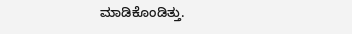ಮಾಡಿಕೊಂಡಿತ್ತು.